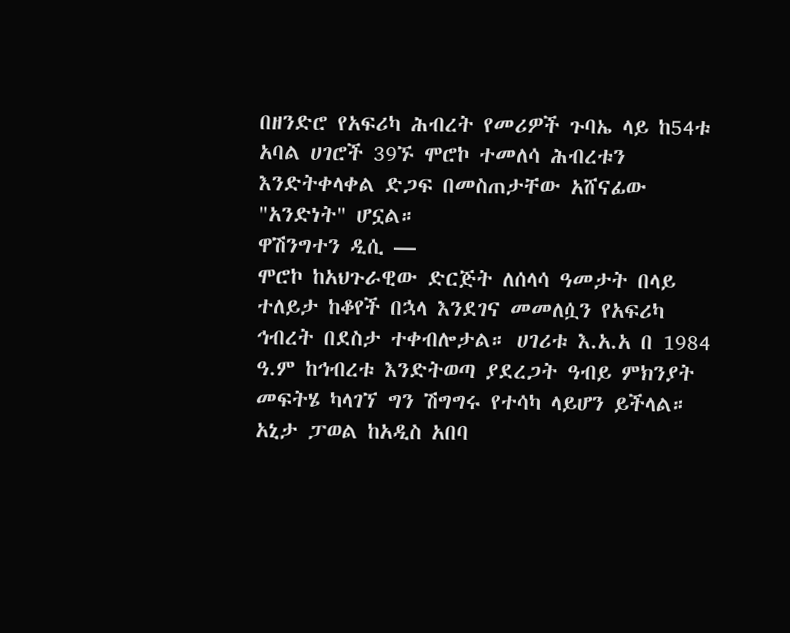በዘንድሮ የአፍሪካ ሕብረት የመሪዎች ጉባኤ ላይ ከ54ቱ አባል ሀገሮች 39ኙ ሞሮኮ ተመለሳ ሕብረቱን እንድትቀላቀል ድጋፍ በመስጠታቸው አሸናፊው "አንድነት" ሆኗል።
ዋሽንግተን ዲሲ —
ሞሮኮ ከአህጉራዊው ድርጅት ለሰላሳ ዓመታት በላይ ተለይታ ከቆየች በኋላ እንደገና መመለሷን የአፍሪካ ኅብረት በደስታ ተቀብሎታል። ሀገሪቱ እ.አ.አ በ 1984 ዓ.ም ከኅብረቱ እንድትወጣ ያደረጋት ዓብይ ምክንያት መፍትሄ ካላገኘ ግን ሽግግሩ የተሳካ ላይሆን ይችላል። አኒታ ፓወል ከአዲስ አበባ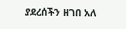ያደረሰችን ዘገበ አለ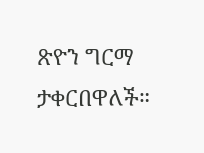ጽዮን ግርማ ታቀርበዋለች።